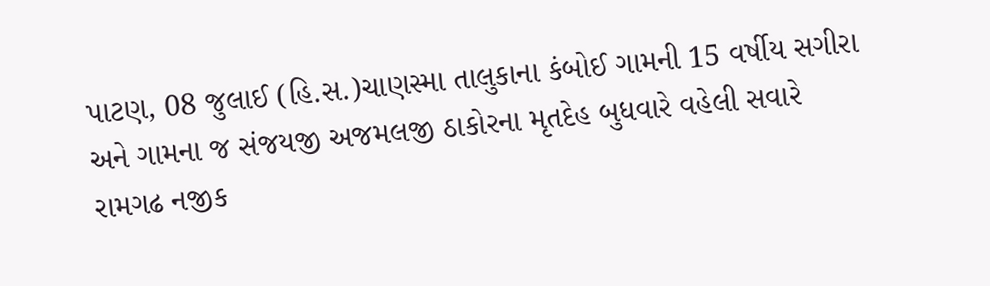પાટણ, 08 જુલાઈ (હિ.સ.)ચાણસ્મા તાલુકાના કંબોઈ ગામની 15 વર્ષીય સગીરા અને ગામના જ સંજયજી અજમલજી ઠાકોરના મૃતદેહ બુધવારે વહેલી સવારે રામગઢ નજીક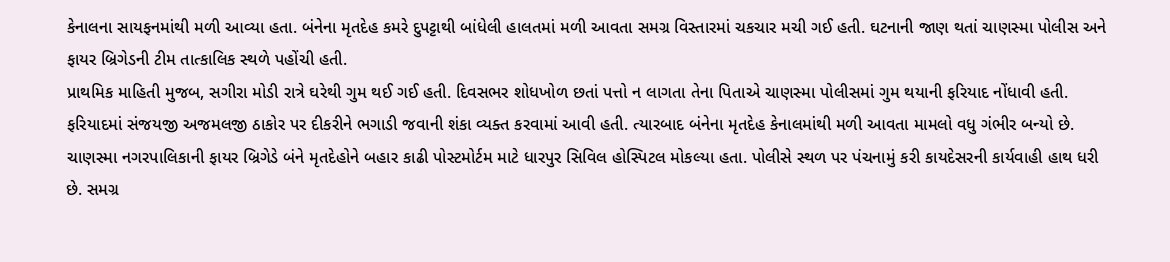કેનાલના સાયફનમાંથી મળી આવ્યા હતા. બંનેના મૃતદેહ કમરે દુપટ્ટાથી બાંધેલી હાલતમાં મળી આવતા સમગ્ર વિસ્તારમાં ચકચાર મચી ગઈ હતી. ઘટનાની જાણ થતાં ચાણસ્મા પોલીસ અને ફાયર બ્રિગેડની ટીમ તાત્કાલિક સ્થળે પહોંચી હતી.
પ્રાથમિક માહિતી મુજબ, સગીરા મોડી રાત્રે ઘરેથી ગુમ થઈ ગઈ હતી. દિવસભર શોધખોળ છતાં પત્તો ન લાગતા તેના પિતાએ ચાણસ્મા પોલીસમાં ગુમ થયાની ફરિયાદ નોંધાવી હતી. ફરિયાદમાં સંજયજી અજમલજી ઠાકોર પર દીકરીને ભગાડી જવાની શંકા વ્યક્ત કરવામાં આવી હતી. ત્યારબાદ બંનેના મૃતદેહ કેનાલમાંથી મળી આવતા મામલો વધુ ગંભીર બન્યો છે.
ચાણસ્મા નગરપાલિકાની ફાયર બ્રિગેડે બંને મૃતદેહોને બહાર કાઢી પોસ્ટમોર્ટમ માટે ધારપુર સિવિલ હોસ્પિટલ મોકલ્યા હતા. પોલીસે સ્થળ પર પંચનામું કરી કાયદેસરની કાર્યવાહી હાથ ધરી છે. સમગ્ર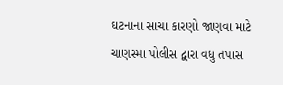ઘટનાના સાચા કારણો જાણવા માટે ચાણસ્મા પોલીસ દ્વારા વધુ તપાસ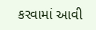કરવામાં આવી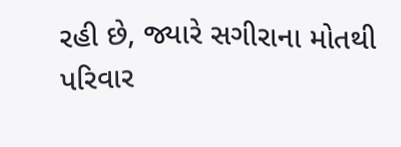રહી છે, જ્યારે સગીરાના મોતથી પરિવાર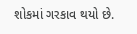શોકમાં ગરકાવ થયો છે.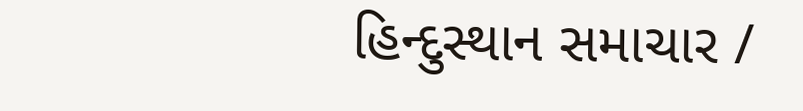હિન્દુસ્થાન સમાચાર /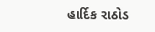હાર્દિક રાઠોડ